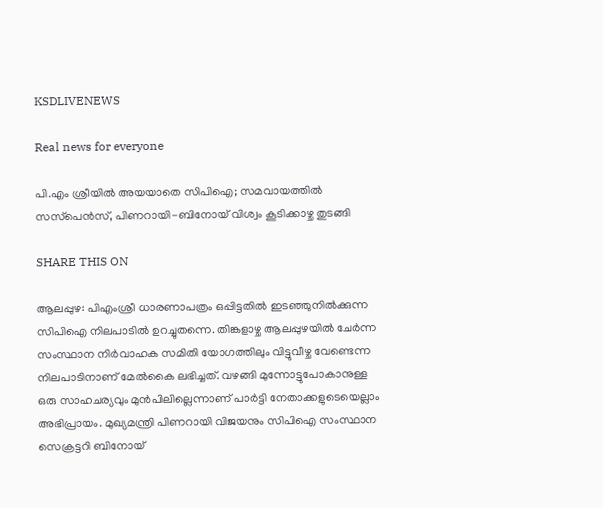KSDLIVENEWS

Real news for everyone

പി.എം ശ്രീയില്‍ അയയാതെ സിപിഐ; സമവായത്തില്‍ സസ്‌പെന്‍സ്, പിണറായി-ബിനോയ് വിശ്വം കൂടിക്കാഴ്ച തുടങ്ങി

SHARE THIS ON

ആലപ്പുഴ: പിഎംശ്രീ ധാരണാപത്രം ഒപ്പിട്ടതില്‍ ഇടഞ്ഞുനില്‍ക്കുന്ന സിപിഐ നിലപാടില്‍ ഉറച്ചുതന്നെ. തിങ്കളാഴ്ച ആലപ്പുഴയില്‍ ചേര്‍ന്ന സംസ്ഥാന നിര്‍വാഹക സമിതി യോഗത്തിലും വിട്ടുവീഴ്ച വേണ്ടെന്ന നിലപാടിനാണ് മേല്‍കൈ ലഭിച്ചത്‌. വഴങ്ങി മുന്നോട്ടുപോകാനുള്ള ഒരു സാഹചര്യവും മുന്‍പിലില്ലെന്നാണ് പാര്‍ട്ടി നേതാക്കളുടെയെല്ലാം അഭിപ്രായം. മുഖ്യമന്ത്രി പിണറായി വിജയനും സിപിഐ സംസ്ഥാന സെക്രട്ടറി ബിനോയ്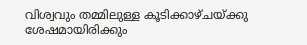വിശ്വവും തമ്മിലുള്ള കൂടിക്കാഴ്ചയ്ക്കു ശേഷമായിരിക്കും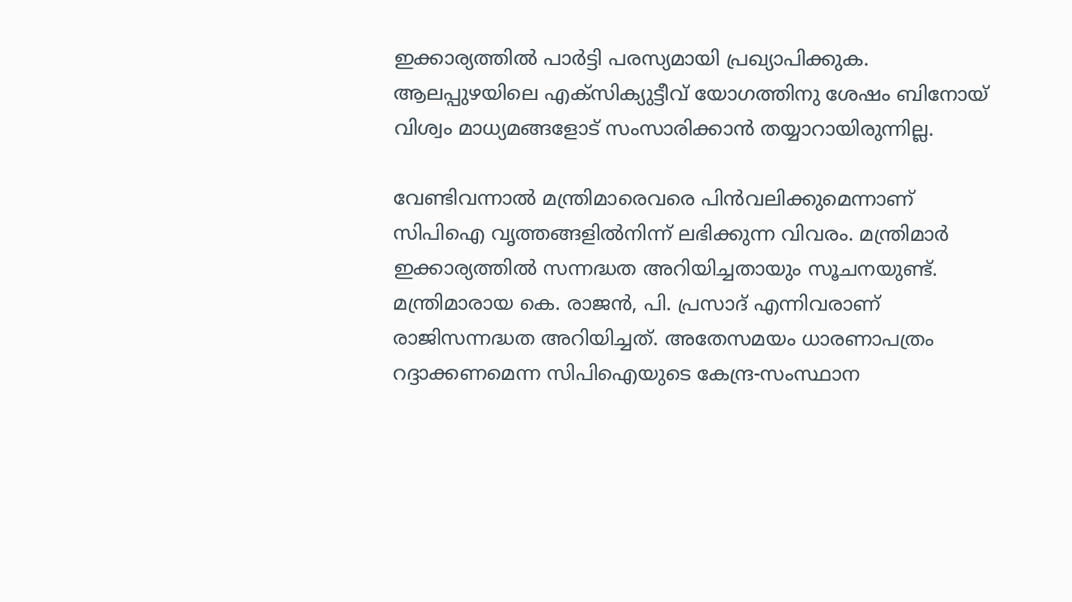ഇക്കാര്യത്തില്‍ പാര്‍ട്ടി പരസ്യമായി പ്രഖ്യാപിക്കുക. ആലപ്പുഴയിലെ എക്‌സിക്യുട്ടീവ് യോഗത്തിനു ശേഷം ബിനോയ് വിശ്വം മാധ്യമങ്ങളോട് സംസാരിക്കാന്‍ തയ്യാറായിരുന്നില്ല.

വേണ്ടിവന്നാല്‍ മന്ത്രിമാരെവരെ പിന്‍വലിക്കുമെന്നാണ് സിപിഐ വൃത്തങ്ങളില്‍നിന്ന് ലഭിക്കുന്ന വിവരം. മന്ത്രിമാര്‍ ഇക്കാര്യത്തില്‍ സന്നദ്ധത അറിയിച്ചതായും സൂചനയുണ്ട്. മന്ത്രിമാരായ കെ. രാജന്‍, പി. പ്രസാദ് എന്നിവരാണ് രാജിസന്നദ്ധത അറിയിച്ചത്. അതേസമയം ധാരണാപത്രം റദ്ദാക്കണമെന്ന സിപിഐയുടെ കേന്ദ്ര-സംസ്ഥാന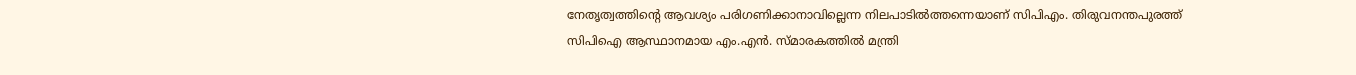നേതൃത്വത്തിന്റെ ആവശ്യം പരിഗണിക്കാനാവില്ലെന്ന നിലപാടില്‍ത്തന്നെയാണ് സിപിഎം. തിരുവനന്തപുരത്ത് സിപിഐ ആസ്ഥാനമായ എം.എന്‍. സ്മാരകത്തില്‍ മന്ത്രി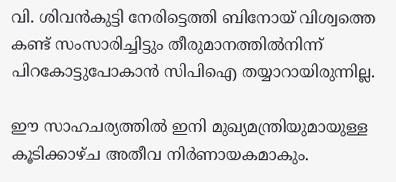വി. ശിവന്‍കുട്ടി നേരിട്ടെത്തി ബിനോയ് വിശ്വത്തെ കണ്ട് സംസാരിച്ചിട്ടും തീരുമാനത്തില്‍നിന്ന് പിറകോട്ടുപോകാന്‍ സിപിഐ തയ്യാറായിരുന്നില്ല.

ഈ സാഹചര്യത്തില്‍ ഇനി മുഖ്യമന്ത്രിയുമായുള്ള കൂടിക്കാഴ്ച അതീവ നിര്‍ണായകമാകും.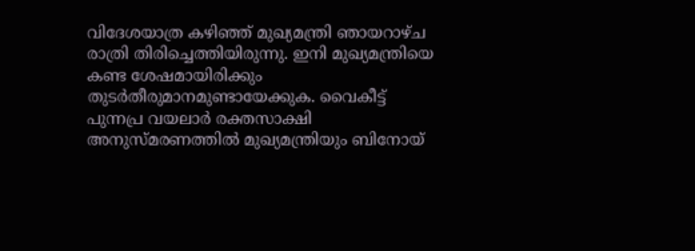വിദേശയാത്ര കഴിഞ്ഞ് മുഖ്യമന്ത്രി ഞായറാഴ്ച രാത്രി തിരിച്ചെത്തിയിരുന്നു. ഇനി മുഖ്യമന്ത്രിയെ കണ്ട ശേഷമായിരിക്കും തുടര്‍തീരുമാനമുണ്ടായേക്കുക. വൈകീട്ട് പുന്നപ്ര വയലാര്‍ രക്തസാക്ഷി അനുസ്മരണത്തില്‍ മുഖ്യമന്ത്രിയും ബിനോയ്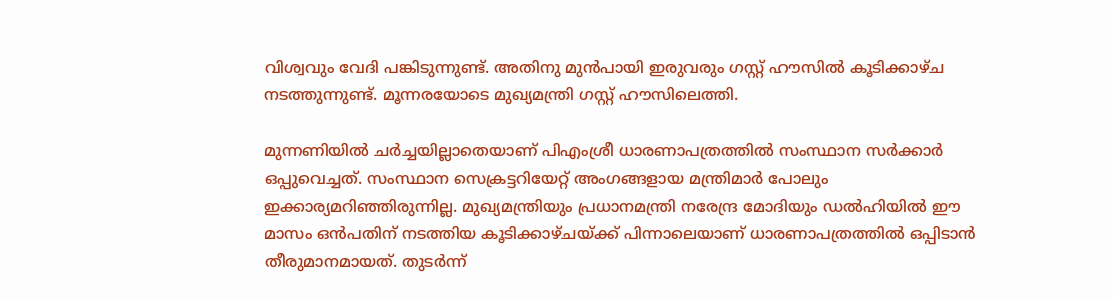വിശ്വവും വേദി പങ്കിടുന്നുണ്ട്. അതിനു മുന്‍പായി ഇരുവരും ഗസ്റ്റ് ഹൗസില്‍ കൂടിക്കാഴ്ച നടത്തുന്നുണ്ട്‌. മൂന്നരയോടെ മുഖ്യമന്ത്രി ഗസ്റ്റ് ഹൗസിലെത്തി.

മുന്നണിയില്‍ ചര്‍ച്ചയില്ലാതെയാണ് പിഎംശ്രീ ധാരണാപത്രത്തില്‍ സംസ്ഥാന സര്‍ക്കാര്‍ ഒപ്പുവെച്ചത്. സംസ്ഥാന സെക്രട്ടറിയേറ്റ് അംഗങ്ങളായ മന്ത്രിമാര്‍ പോലും ഇക്കാര്യമറിഞ്ഞിരുന്നില്ല. മുഖ്യമന്ത്രിയും പ്രധാനമന്ത്രി നരേന്ദ്ര മോദിയും ഡല്‍ഹിയില്‍ ഈ മാസം ഒന്‍പതിന് നടത്തിയ കൂടിക്കാഴ്ചയ്ക്ക് പിന്നാലെയാണ് ധാരണാപത്രത്തില്‍ ഒപ്പിടാന്‍ തീരുമാനമായത്. തുടര്‍ന്ന്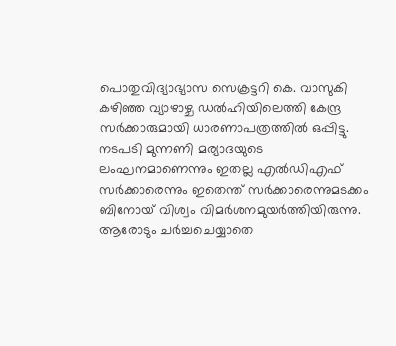പൊതുവിദ്യാഭ്യാസ സെക്രട്ടറി കെ. വാസുകി കഴിഞ്ഞ വ്യാഴാഴ്ച ഡല്‍ഹിയിലെത്തി കേന്ദ്ര സര്‍ക്കാരുമായി ധാരണാപത്രത്തില്‍ ഒപ്പിട്ടു. നടപടി മുന്നണി മര്യാദയുടെ ലംഘനമാണെന്നും ഇതല്ല എല്‍ഡിഎഫ് സര്‍ക്കാരെന്നും ഇതെന്ത് സര്‍ക്കാരെന്നുമടക്കം ബിനോയ് വിശ്വം വിമര്‍ശനമുയര്‍ത്തിയിരുന്നു. ആരോടും ചര്‍ച്ചചെയ്യാതെ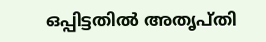ഒപ്പിട്ടതില്‍ അതൃപ്തി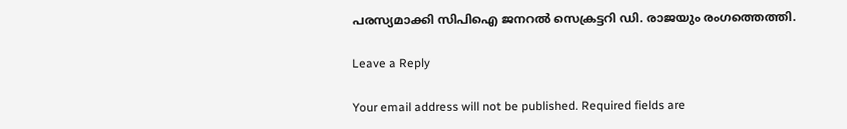പരസ്യമാക്കി സിപിഐ ജനറല്‍ സെക്രട്ടറി ഡി. രാജയും രംഗത്തെത്തി.

Leave a Reply

Your email address will not be published. Required fields are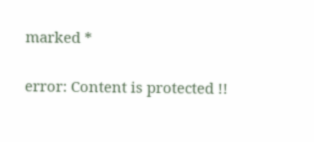marked *

error: Content is protected !!